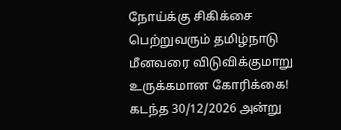நோய்க்கு சிகிக்சை பெற்றுவரும் தமிழ்நாடு மீனவரை விடுவிக்குமாறு உருக்கமான கோரிக்கை!
கடந்த 30/12/2026 அன்று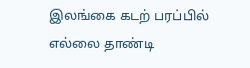இலங்கை கடற் பரப்பில் எல்லை தாண்டி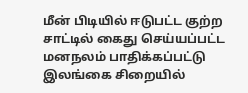மீன் பிடியில் ஈடுபட்ட குற்ற சாட்டில் கைது செய்யப்பட்ட மனநலம் பாதிக்கப்பட்டு இலங்கை சிறையில்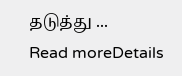தடுத்து ...
Read moreDetails